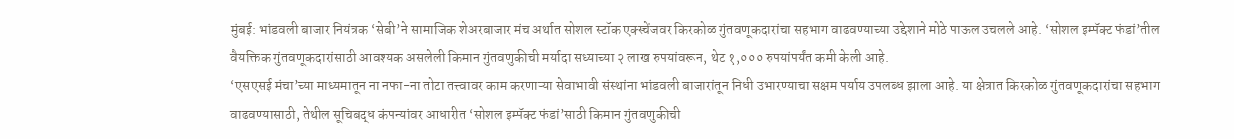मुंबई: भांडवली बाजार नियंत्रक ‘सेबी’ने सामाजिक शेअरबाजार मंच अर्थात सोशल स्टॉक एक्स्चेंजवर किरकोळ गुंतवणूकदारांचा सहभाग वाढवण्याच्या उद्देशाने मोठे पाऊल उचलले आहे. ‘सोशल इम्पॅक्ट फंडां’तील वैयक्तिक गुंतवणूकदारांसाठी आवश्यक असलेली किमान गुंतवणुकीची मर्यादा सध्याच्या २ लाख रुपयांवरून, थेट १,००० रुपयांपर्यंत कमी केली आहे.
‘एसएसई मंचा’च्या माध्यमातून ना नफा-ना तोटा तत्त्वावर काम करणाऱ्या सेवाभावी संस्थांना भांडवली बाजारांतून निधी उभारण्याचा सक्षम पर्याय उपलब्ध झाला आहे. या क्षेत्रात किरकोळ गुंतवणूकदारांचा सहभाग वाढवण्यासाठी, तेथील सूचिबद्ध कंपन्यांवर आधारीत ‘सोशल इम्पॅक्ट फंडां’साठी किमान गुंतवणुकीची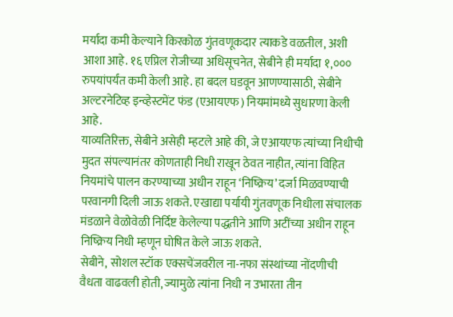मर्यादा कमी केल्याने किरकोळ गुंतवणूकदार त्याकडे वळतील, अशी आशा आहे. १६ एप्रिल रोजीच्या अधिसूचनेत, सेबीने ही मर्यादा १,००० रुपयांपर्यंत कमी केली आहे. हा बदल घडवून आणण्यासाठी, सेबीने अल्टरनेटिव्ह इन्व्हेस्टमेंट फंड (एआयएफ) नियमांमध्ये सुधारणा केली आहे.
याव्यतिरिक्त, सेबीने असेही म्हटले आहे की, जे एआयएफ त्यांच्या निधीची मुदत संपल्यानंतर कोणताही निधी राखून ठेवत नाहीत, त्यांना विहित नियमांचे पालन करण्याच्या अधीन राहून ‘निष्क्रिय’ दर्जा मिळवण्याची परवानगी दिली जाऊ शकते. एखाद्या पर्यायी गुंतवणूक निधीला संचालक मंडळाने वेळोवेळी निर्दिष्ट केलेल्या पद्धतीने आणि अटींच्या अधीन राहून निष्क्रिय निधी म्हणून घोषित केले जाऊ शकते.
सेबीने, सोशल स्टॉक एक्सचेंजवरील ना-नफा संस्थांच्या नोंदणीची वैधता वाढवली होती, ज्यामुळे त्यांना निधी न उभारता तीन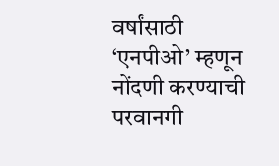वर्षांसाठी ‘एनपीओ’ म्हणून नोंदणी करण्याची परवानगी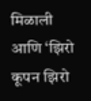मिळाली आणि ‘झिरो कूपन झिरो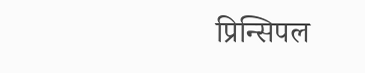प्रिन्सिपल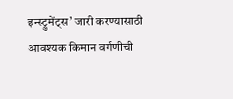इन्स्ट्रुमेंट्स’ जारी करण्यासाठी आवश्यक किमान वर्गणीची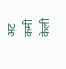अट कमी केली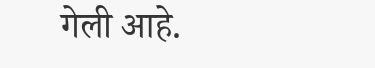गेली आहे.